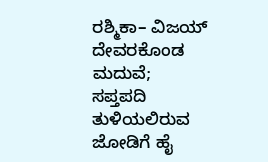ರಶ್ಮಿಕಾ– ವಿಜಯ್ ದೇವರಕೊಂಡ ಮದುವೆ; ಸಪ್ತಪದಿ ತುಳಿಯಲಿರುವ ಜೋಡಿಗೆ ಹೈ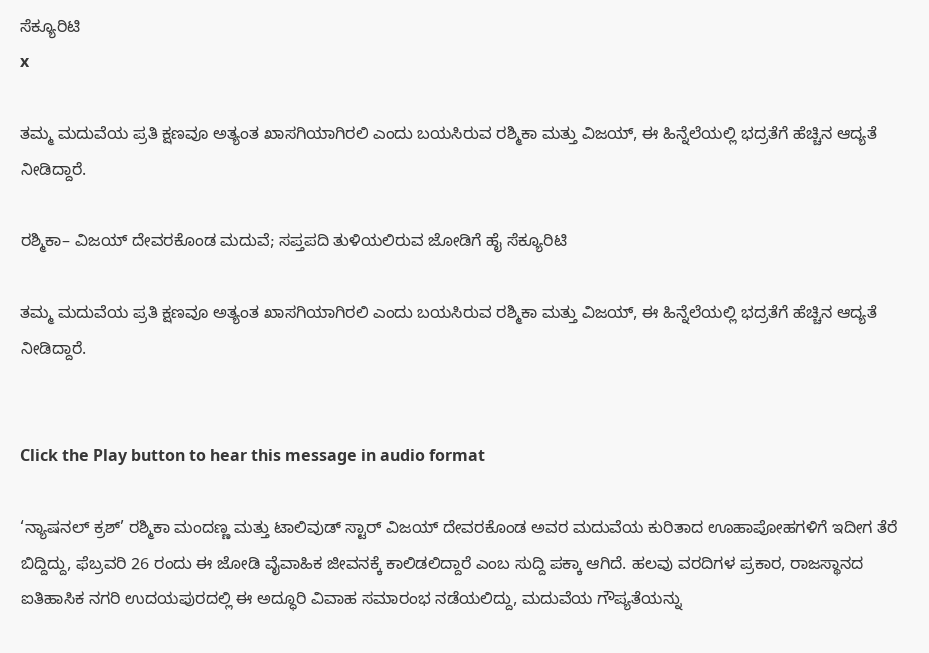ಸೆಕ್ಯೂರಿಟಿ
x

ತಮ್ಮ ಮದುವೆಯ ಪ್ರತಿ ಕ್ಷಣವೂ ಅತ್ಯಂತ ಖಾಸಗಿಯಾಗಿರಲಿ ಎಂದು ಬಯಸಿರುವ ರಶ್ಮಿಕಾ ಮತ್ತು ವಿಜಯ್, ಈ ಹಿನ್ನೆಲೆಯಲ್ಲಿ ಭದ್ರತೆಗೆ ಹೆಚ್ಚಿನ ಆದ್ಯತೆ ನೀಡಿದ್ದಾರೆ.

ರಶ್ಮಿಕಾ– ವಿಜಯ್ ದೇವರಕೊಂಡ ಮದುವೆ; ಸಪ್ತಪದಿ ತುಳಿಯಲಿರುವ ಜೋಡಿಗೆ ಹೈ ಸೆಕ್ಯೂರಿಟಿ

ತಮ್ಮ ಮದುವೆಯ ಪ್ರತಿ ಕ್ಷಣವೂ ಅತ್ಯಂತ ಖಾಸಗಿಯಾಗಿರಲಿ ಎಂದು ಬಯಸಿರುವ ರಶ್ಮಿಕಾ ಮತ್ತು ವಿಜಯ್, ಈ ಹಿನ್ನೆಲೆಯಲ್ಲಿ ಭದ್ರತೆಗೆ ಹೆಚ್ಚಿನ ಆದ್ಯತೆ ನೀಡಿದ್ದಾರೆ.


Click the Play button to hear this message in audio format

‘ನ್ಯಾಷನಲ್ ಕ್ರಶ್’ ರಶ್ಮಿಕಾ ಮಂದಣ್ಣ ಮತ್ತು ಟಾಲಿವುಡ್ ಸ್ಟಾರ್ ವಿಜಯ್ ದೇವರಕೊಂಡ ಅವರ ಮದುವೆಯ ಕುರಿತಾದ ಊಹಾಪೋಹಗಳಿಗೆ ಇದೀಗ ತೆರೆ ಬಿದ್ದಿದ್ದು, ಫೆಬ್ರವರಿ 26 ರಂದು ಈ ಜೋಡಿ ವೈವಾಹಿಕ ಜೀವನಕ್ಕೆ ಕಾಲಿಡಲಿದ್ದಾರೆ ಎಂಬ ಸುದ್ದಿ ಪಕ್ಕಾ ಆಗಿದೆ. ಹಲವು ವರದಿಗಳ ಪ್ರಕಾರ, ರಾಜಸ್ಥಾನದ ಐತಿಹಾಸಿಕ ನಗರಿ ಉದಯಪುರದಲ್ಲಿ ಈ ಅದ್ಧೂರಿ ವಿವಾಹ ಸಮಾರಂಭ ನಡೆಯಲಿದ್ದು, ಮದುವೆಯ ಗೌಪ್ಯತೆಯನ್ನು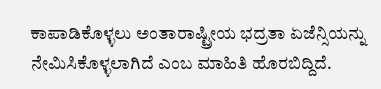ಕಾಪಾಡಿಕೊಳ್ಳಲು ಅಂತಾರಾಷ್ಟ್ರೀಯ ಭದ್ರತಾ ಏಜೆನ್ಸಿಯನ್ನು ನೇಮಿಸಿಕೊಳ್ಳಲಾಗಿದೆ ಎಂಬ ಮಾಹಿತಿ ಹೊರಬಿದ್ದಿದೆ.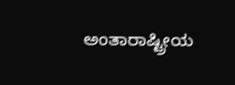ಅಂತಾರಾಷ್ಟ್ರೀಯ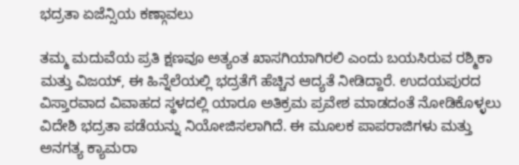ಭದ್ರತಾ ಏಜೆನ್ಸಿಯ ಕಣ್ಗಾವಲು

ತಮ್ಮ ಮದುವೆಯ ಪ್ರತಿ ಕ್ಷಣವೂ ಅತ್ಯಂತ ಖಾಸಗಿಯಾಗಿರಲಿ ಎಂದು ಬಯಸಿರುವ ರಶ್ಮಿಕಾ ಮತ್ತು ವಿಜಯ್, ಈ ಹಿನ್ನೆಲೆಯಲ್ಲಿ ಭದ್ರತೆಗೆ ಹೆಚ್ಚಿನ ಆದ್ಯತೆ ನೀಡಿದ್ದಾರೆ. ಉದಯಪುರದ ವಿಸ್ತಾರವಾದ ವಿವಾಹದ ಸ್ಥಳದಲ್ಲಿ ಯಾರೂ ಅತಿಕ್ರಮ ಪ್ರವೇಶ ಮಾಡದಂತೆ ನೋಡಿಕೊಳ್ಳಲು ವಿದೇಶಿ ಭದ್ರತಾ ಪಡೆಯನ್ನು ನಿಯೋಜಿಸಲಾಗಿದೆ. ಈ ಮೂಲಕ ಪಾಪರಾಜಿಗಳು ಮತ್ತು ಅನಗತ್ಯ ಕ್ಯಾಮರಾ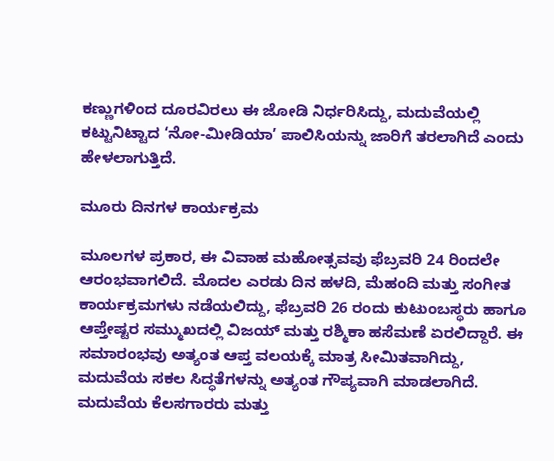ಕಣ್ಣುಗಳಿಂದ ದೂರವಿರಲು ಈ ಜೋಡಿ ನಿರ್ಧರಿಸಿದ್ದು, ಮದುವೆಯಲ್ಲಿ ಕಟ್ಟುನಿಟ್ಟಾದ ‘ನೋ-ಮೀಡಿಯಾ’ ಪಾಲಿಸಿಯನ್ನು ಜಾರಿಗೆ ತರಲಾಗಿದೆ ಎಂದು ಹೇಳಲಾಗುತ್ತಿದೆ.

ಮೂರು ದಿನಗಳ ಕಾರ್ಯಕ್ರಮ

ಮೂಲಗಳ ಪ್ರಕಾರ, ಈ ವಿವಾಹ ಮಹೋತ್ಸವವು ಫೆಬ್ರವರಿ 24 ರಿಂದಲೇ ಆರಂಭವಾಗಲಿದೆ. ಮೊದಲ ಎರಡು ದಿನ ಹಳದಿ, ಮೆಹಂದಿ ಮತ್ತು ಸಂಗೀತ ಕಾರ್ಯಕ್ರಮಗಳು ನಡೆಯಲಿದ್ದು, ಫೆಬ್ರವರಿ 26 ರಂದು ಕುಟುಂಬಸ್ಥರು ಹಾಗೂ ಆಪ್ತೇಷ್ಟರ ಸಮ್ಮುಖದಲ್ಲಿ ವಿಜಯ್ ಮತ್ತು ರಶ್ಮಿಕಾ ಹಸೆಮಣೆ ಏರಲಿದ್ದಾರೆ. ಈ ಸಮಾರಂಭವು ಅತ್ಯಂತ ಆಪ್ತ ವಲಯಕ್ಕೆ ಮಾತ್ರ ಸೀಮಿತವಾಗಿದ್ದು, ಮದುವೆಯ ಸಕಲ ಸಿದ್ಧತೆಗಳನ್ನು ಅತ್ಯಂತ ಗೌಪ್ಯವಾಗಿ ಮಾಡಲಾಗಿದೆ. ಮದುವೆಯ ಕೆಲಸಗಾರರು ಮತ್ತು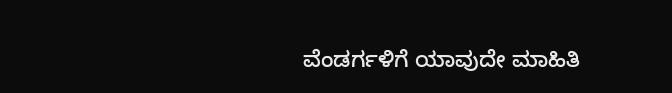ವೆಂಡರ್ಗಳಿಗೆ ಯಾವುದೇ ಮಾಹಿತಿ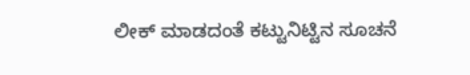ಲೀಕ್ ಮಾಡದಂತೆ ಕಟ್ಟುನಿಟ್ಟಿನ ಸೂಚನೆ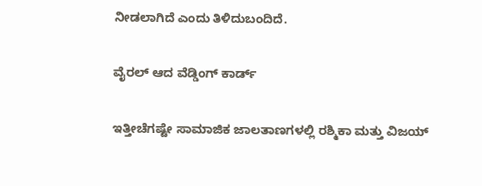ನೀಡಲಾಗಿದೆ ಎಂದು ತಿಳಿದುಬಂದಿದೆ.

ವೈರಲ್ ಆದ ವೆಡ್ಡಿಂಗ್ ಕಾರ್ಡ್

ಇತ್ತೀಚೆಗಷ್ಟೇ ಸಾಮಾಜಿಕ ಜಾಲತಾಣಗಳಲ್ಲಿ ರಶ್ಮಿಕಾ ಮತ್ತು ವಿಜಯ್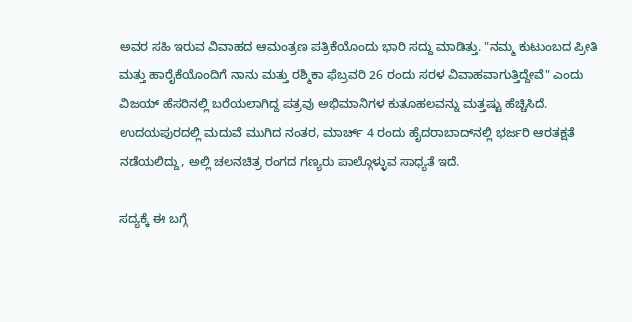ಅವರ ಸಹಿ ಇರುವ ವಿವಾಹದ ಆಮಂತ್ರಣ ಪತ್ರಿಕೆಯೊಂದು ಭಾರಿ ಸದ್ದು ಮಾಡಿತ್ತು. "ನಮ್ಮ ಕುಟುಂಬದ ಪ್ರೀತಿ ಮತ್ತು ಹಾರೈಕೆಯೊಂದಿಗೆ ನಾನು ಮತ್ತು ರಶ್ಮಿಕಾ ಫೆಬ್ರವರಿ 26 ರಂದು ಸರಳ ವಿವಾಹವಾಗುತ್ತಿದ್ದೇವೆ" ಎಂದು ವಿಜಯ್ ಹೆಸರಿನಲ್ಲಿ ಬರೆಯಲಾಗಿದ್ದ ಪತ್ರವು ಅಭಿಮಾನಿಗಳ ಕುತೂಹಲವನ್ನು ಮತ್ತಷ್ಟು ಹೆಚ್ಚಿಸಿದೆ. ಉದಯಪುರದಲ್ಲಿ ಮದುವೆ ಮುಗಿದ ನಂತರ, ಮಾರ್ಚ್ 4 ರಂದು ಹೈದರಾಬಾದ್‌ನಲ್ಲಿ ಭರ್ಜರಿ ಆರತಕ್ಷತೆ ನಡೆಯಲಿದ್ದು, ಅಲ್ಲಿ ಚಲನಚಿತ್ರ ರಂಗದ ಗಣ್ಯರು ಪಾಲ್ಗೊಳ್ಳುವ ಸಾಧ್ಯತೆ ಇದೆ.

ಸದ್ಯಕ್ಕೆ ಈ ಬಗ್ಗೆ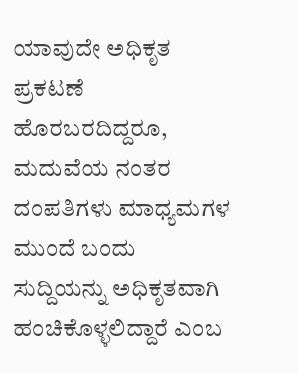ಯಾವುದೇ ಅಧಿಕೃತ ಪ್ರಕಟಣೆ ಹೊರಬರದಿದ್ದರೂ, ಮದುವೆಯ ನಂತರ ದಂಪತಿಗಳು ಮಾಧ್ಯಮಗಳ ಮುಂದೆ ಬಂದು ಸುದ್ದಿಯನ್ನು ಅಧಿಕೃತವಾಗಿ ಹಂಚಿಕೊಳ್ಳಲಿದ್ದಾರೆ ಎಂಬ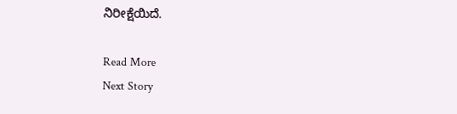ನಿರೀಕ್ಷೆಯಿದೆ.

Read More
Next Story